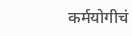कर्मयोगीचं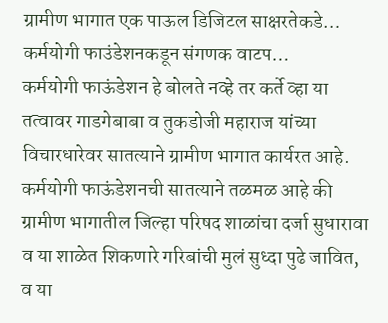ग्रामीण भागात एक पाऊल डिजिटल साक्षरतेकडे…
कर्मयोगी फाउंडेशनकडून संगणक वाटप…
कर्मयोगी फाऊंडेशन हे बोलते नव्हे तर कर्ते व्हा या तत्वावर गाडगेबाबा व तुकडोजी महाराज यांच्या विचारधारेवर सातत्याने ग्रामीण भागात कार्यरत आहे. कर्मयोगी फाऊंडेशनची सातत्याने तळमळ आहे की ग्रामीण भागातील जिल्हा परिषद शाळांचा दर्जा सुधारावा व या शाळेत शिकणारे गरिबांची मुलं सुध्दा पुढे जावित, व या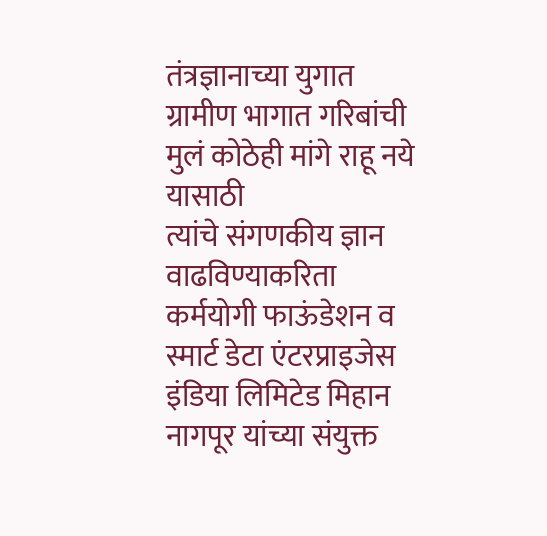तंत्रज्ञानाच्या युगात ग्रामीण भागात गरिबांची मुलं कोठेही मांगे राहू नये यासाठी
त्यांचे संगणकीय ज्ञान वाढविण्याकरिता कर्मयोगी फाऊंडेशन व स्मार्ट डेटा एंटरप्राइजेस
इंडिया लिमिटेड मिहान नागपूर यांच्या संयुक्त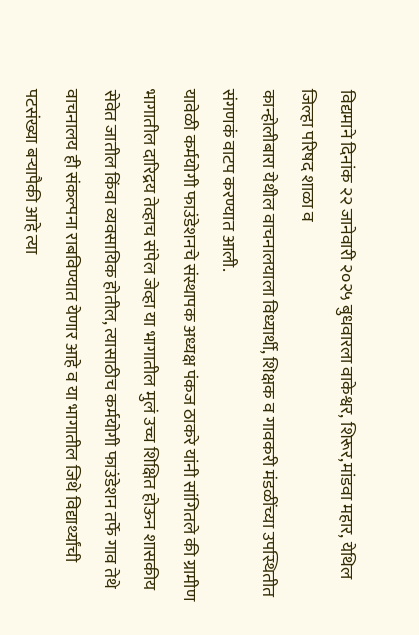विद्यमाने दिनांक २२ जानेवारी २०२५ बुधवारला वाकेश्वर, शिरूर,मांडवा महार, येथिल जिल्हा परिषद शाळा व
कान्होलीबारा येथील वाचनालयाला विध्यार्थी, शिक्षक व गावकरी मंडळींच्या उपस्थितीत संगणकं वाटप करण्यात आली.
यावेळी कर्मयोगी फाउंडेशनचे संस्थापक अध्यक्ष पंकज ठाकरे यांनी सांगितले की ग्रामीण भागातील दारिद्रय तेव्हाच संपेल जेव्हा या भागातील मुलं उच्च शिक्षित होऊन शासकीय सेवेत जातील किंवा व्यवसायिक होतील, त्यासाठीच कर्मयोगी फाउंडेशन तर्फे गाव तेथे वाचनालय ही संकल्पना राबविण्यात येणार आहे व या भागातील जिथे विद्यार्थ्यांची पटसंख्या बऱ्यापैकी आहे त्या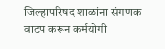जिल्हापरिषद शाळांना संगणक वाटप करून कर्मयोगी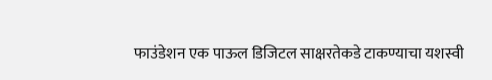फाउंडेशन एक पाऊल डिजिटल साक्षरतेकडे टाकण्याचा यशस्वी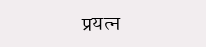प्रयत्न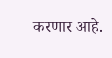करणार आहे.